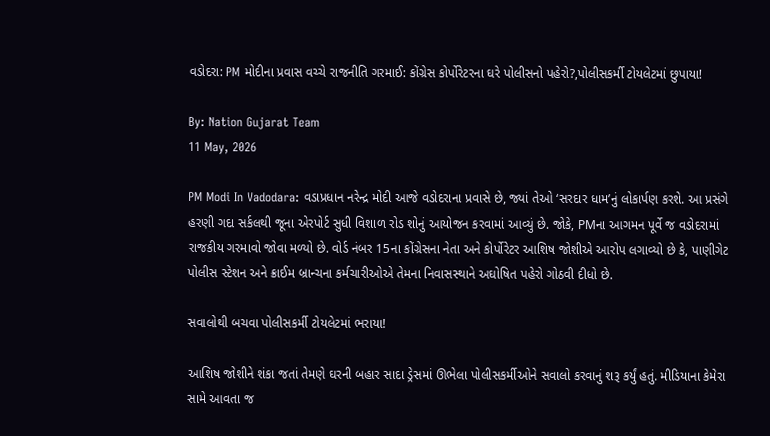વડોદરા: PM મોદીના પ્રવાસ વચ્ચે રાજનીતિ ગરમાઈ: કોંગ્રેસ કોર્પોરેટરના ઘરે પોલીસનો પહેરો?,પોલીસકર્મી ટોયલેટમાં છુપાયા!

By: Nation Gujarat Team
11 May, 2026

PM Modi In Vadodara: વડાપ્રધાન નરેન્દ્ર મોદી આજે વડોદરાના પ્રવાસે છે, જ્યાં તેઓ ‘સરદાર ધામ’નું લોકાર્પણ કરશે. આ પ્રસંગે હરણી ગદા સર્કલથી જૂના એરપોર્ટ સુધી વિશાળ રોડ શોનું આયોજન કરવામાં આવ્યું છે. જોકે, PMના આગમન પૂર્વે જ વડોદરામાં રાજકીય ગરમાવો જોવા મળ્યો છે. વોર્ડ નંબર 15ના કોંગ્રેસના નેતા અને કોર્પોરેટર આશિષ જોશીએ આરોપ લગાવ્યો છે કે, પાણીગેટ પોલીસ સ્ટેશન અને ક્રાઈમ બ્રાન્ચના કર્મચારીઓએ તેમના નિવાસસ્થાને અઘોષિત પહેરો ગોઠવી દીધો છે.

સવાલોથી બચવા પોલીસકર્મી ટોયલેટમાં ભરાયા!

આશિષ જોશીને શંકા જતાં તેમણે ઘરની બહાર સાદા ડ્રેસમાં ઊભેલા પોલીસકર્મીઓને સવાલો કરવાનું શરૂ કર્યું હતું. મીડિયાના કેમેરા સામે આવતા જ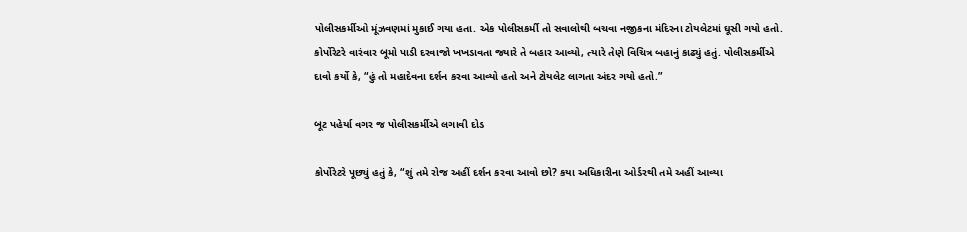પોલીસકર્મીઓ મૂંઝવણમાં મુકાઈ ગયા હતા. એક પોલીસકર્મી તો સવાલોથી બચવા નજીકના મંદિરના ટોયલેટમાં ઘૂસી ગયો હતો. કોર્પોરેટરે વારંવાર બૂમો પાડી દરવાજો ખખડાવતા જ્યારે તે બહાર આવ્યો, ત્યારે તેણે વિચિત્ર બહાનું કાઢ્યું હતું. પોલીસકર્મીએ દાવો કર્યો કે, “હું તો મહાદેવના દર્શન કરવા આવ્યો હતો અને ટોયલેટ લાગતા અંદર ગયો હતો.”

બૂટ પહેર્યા વગર જ પોલીસકર્મીએ લગાવી દોડ

કોર્પોરેટરે પૂછ્યું હતું કે, “શું તમે રોજ અહીં દર્શન કરવા આવો છો? કયા અધિકારીના ઓર્ડરથી તમે અહીં આવ્યા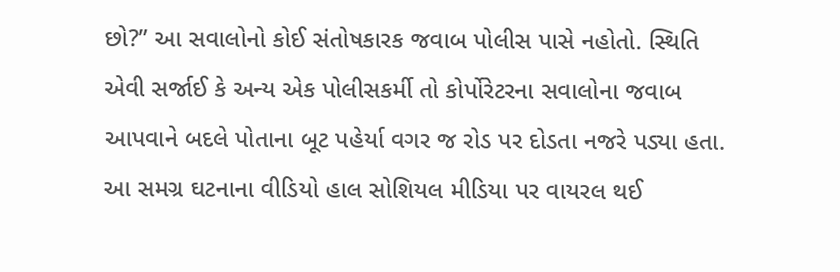છો?” આ સવાલોનો કોઈ સંતોષકારક જવાબ પોલીસ પાસે નહોતો. સ્થિતિ એવી સર્જાઈ કે અન્ય એક પોલીસકર્મી તો કોર્પોરેટરના સવાલોના જવાબ આપવાને બદલે પોતાના બૂટ પહેર્યા વગર જ રોડ પર દોડતા નજરે પડ્યા હતા. આ સમગ્ર ઘટનાના વીડિયો હાલ સોશિયલ મીડિયા પર વાયરલ થઈ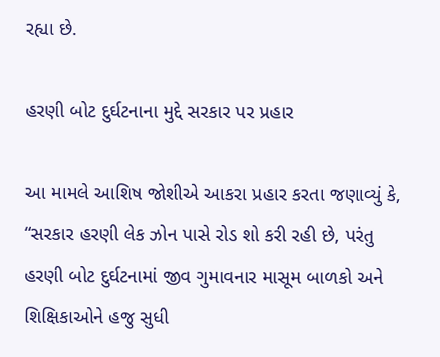રહ્યા છે.

હરણી બોટ દુર્ઘટનાના મુદ્દે સરકાર પર પ્રહાર

આ મામલે આશિષ જોશીએ આકરા પ્રહાર કરતા જણાવ્યું કે, “સરકાર હરણી લેક ઝોન પાસે રોડ શો કરી રહી છે, પરંતુ હરણી બોટ દુર્ઘટનામાં જીવ ગુમાવનાર માસૂમ બાળકો અને શિક્ષિકાઓને હજુ સુધી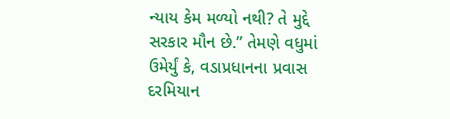ન્યાય કેમ મળ્યો નથી? તે મુદ્દે સરકાર મૌન છે.” તેમણે વધુમાં ઉમેર્યું કે, વડાપ્રધાનના પ્રવાસ દરમિયાન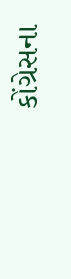કોંગ્રેસના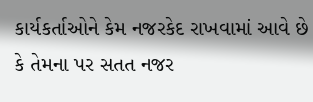કાર્યકર્તાઓને કેમ નજરકેદ રાખવામાં આવે છે કે તેમના પર સતત નજર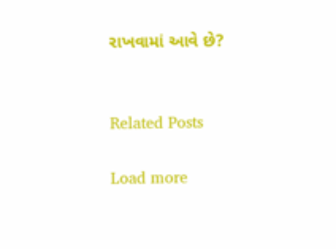રાખવામાં આવે છે?


Related Posts

Load more